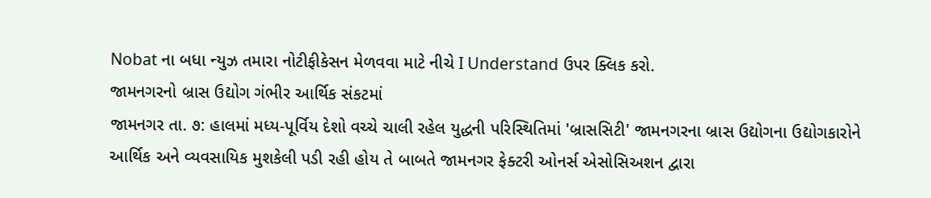Nobat ના બધા ન્યુઝ તમારા નોટીફીકેસન મેળવવા માટે નીચે I Understand ઉપર ક્લિક કરો.
જામનગરનો બ્રાસ ઉદ્યોગ ગંભીર આર્થિક સંકટમાં
જામનગર તા. ૭: હાલમાં મધ્ય-પૂર્વિય દેશો વચ્ચે ચાલી રહેલ યુદ્ધની પરિસ્થિતિમાં 'બ્રાસસિટી' જામનગરના બ્રાસ ઉદ્યોગના ઉદ્યોગકારોને આર્થિક અને વ્યવસાયિક મુશકેલી પડી રહી હોય તે બાબતે જામનગર ફેક્ટરી ઓનર્સ એસોસિઅશન દ્વારા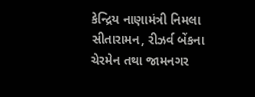કેન્દ્રિય નાણામંત્રી નિમલા સીતારામન, રીઝર્વ બેંકના ચેરમેન તથા જામનગર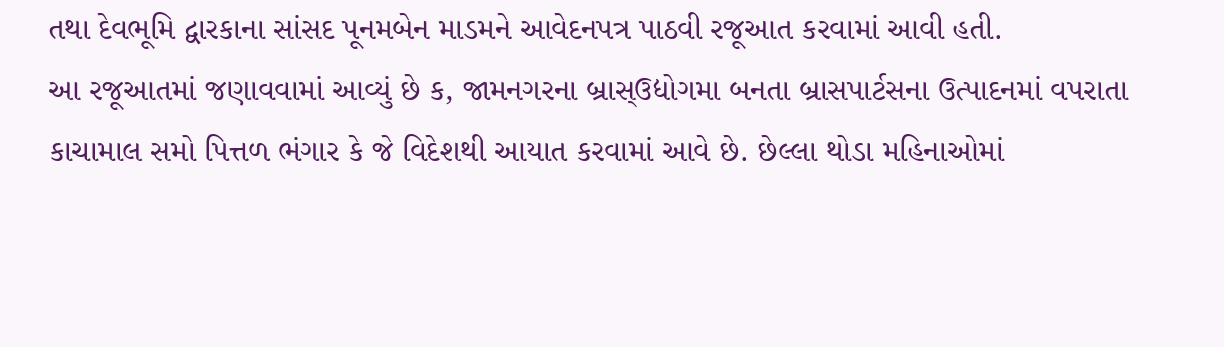તથા દેવભૂમિ દ્વારકાના સાંસદ પૂનમબેન માડમને આવેદનપત્ર પાઠવી રજૂઆત કરવામાં આવી હતી.
આ રજૂઆતમાં જણાવવામાં આવ્યું છે ક, જામનગરના બ્રાસ્ઉદ્યોગમા બનતા બ્રાસપાર્ટસના ઉત્પાદનમાં વપરાતા કાચામાલ સમો પિત્તળ ભંગાર કે જે વિદેશથી આયાત કરવામાં આવે છે. છેલ્લા થોડા મહિનાઓમાં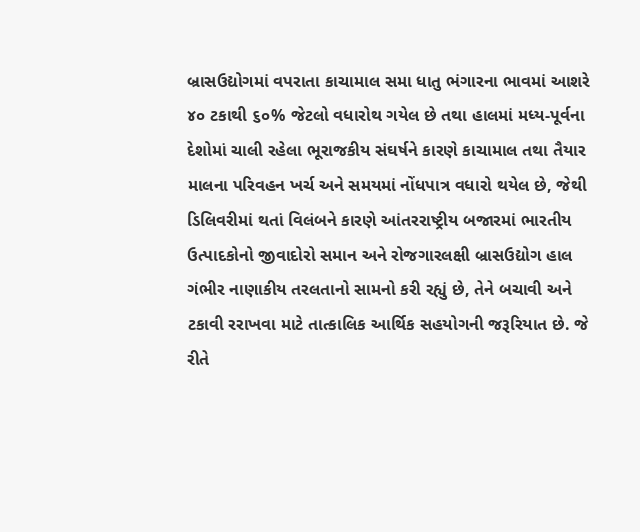બ્રાસઉદ્યોગમાં વપરાતા કાચામાલ સમા ધાતુ ભંગારના ભાવમાં આશરે ૪૦ ટકાથી ૬૦% જેટલો વધારોથ ગયેલ છે તથા હાલમાં મધ્ય-પૂર્વના દેશોમાં ચાલી રહેલા ભૂરાજકીય સંઘર્ષને કારણે કાચામાલ તથા તૈયાર માલના પરિવહન ખર્ચ અને સમયમાં નોંધપાત્ર વધારો થયેલ છે, જેથી ડિલિવરીમાં થતાં વિલંબને કારણે આંતરરાષ્ટ્રીય બજારમાં ભારતીય ઉત્પાદકોનો જીવાદોરો સમાન અને રોજગારલક્ષી બ્રાસઉદ્યોગ હાલ ગંભીર નાણાકીય તરલતાનો સામનો કરી રહ્યું છે, તેને બચાવી અને ટકાવી રરાખવા માટે તાત્કાલિક આર્થિક સહયોગની જરૂરિયાત છે. જે રીતે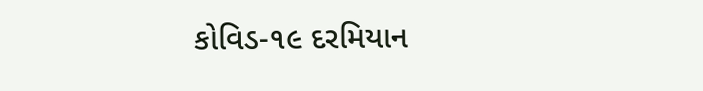કોવિડ-૧૯ દરમિયાન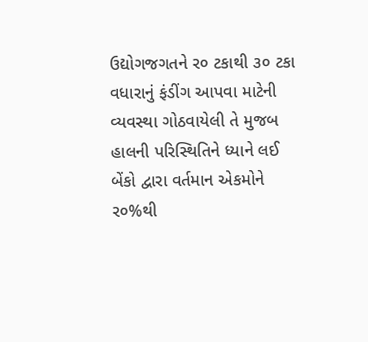ઉદ્યોગજગતને ર૦ ટકાથી ૩૦ ટકા વધારાનું ફંડીંગ આપવા માટેની વ્યવસ્થા ગોઠવાયેલી તે મુજબ હાલની પરિસ્થિતિને ધ્યાને લઈ બેંકો દ્વારા વર્તમાન એકમોને ર૦%થી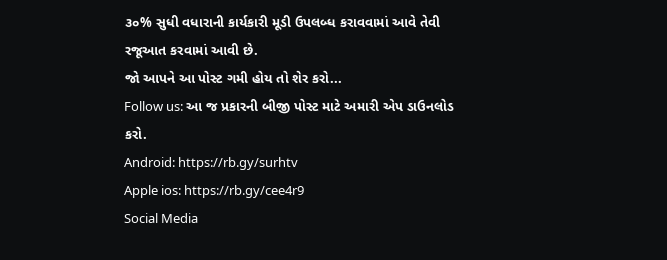૩૦% સુધી વધારાની કાર્યકારી મૂડી ઉપલબ્ધ કરાવવામાં આવે તેવી રજૂઆત કરવામાં આવી છે.
જો આપને આ પોસ્ટ ગમી હોય તો શેર કરો...
Follow us: આ જ પ્રકારની બીજી પોસ્ટ માટે અમારી એપ ડાઉનલોડ કરો.
Android: https://rb.gy/surhtv
Apple ios: https://rb.gy/cee4r9
Social Media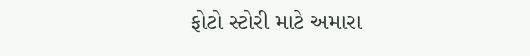ફોટો સ્ટોરી માટે અમારા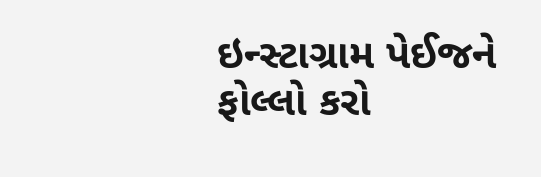ઇન્સ્ટાગ્રામ પેઈજને ફોલ્લો કરો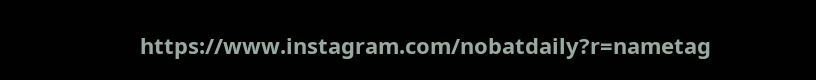https://www.instagram.com/nobatdaily?r=nametag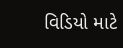વિડિયો માટે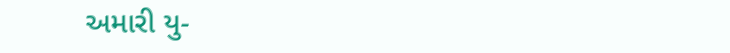અમારી યુ-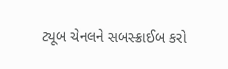ટ્યૂબ ચેનલને સબસ્ક્રાઈબ કરો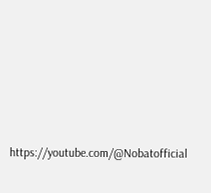https://youtube.com/@Nobatofficial